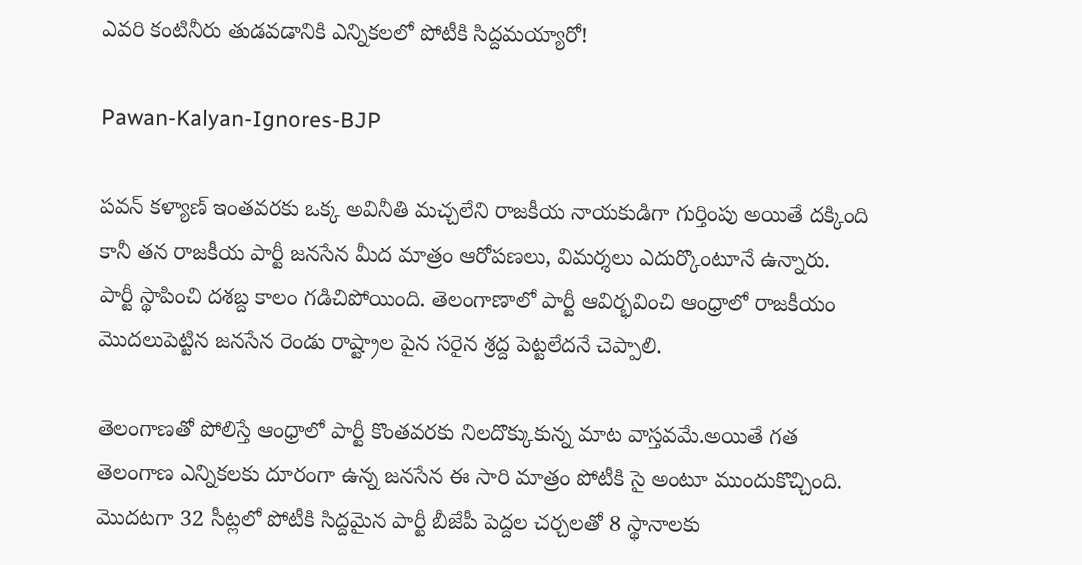ఎవరి కంటినీరు తుడవడానికి ఎన్నికలలో పోటీకి సిద్దమయ్యారో!

Pawan-Kalyan-Ignores-BJP

పవన్ కళ్యాణ్ ఇంతవరకు ఒక్క అవినీతి మచ్చలేని రాజకీయ నాయకుడిగా గుర్తింపు అయితే దక్కింది కానీ తన రాజకీయ పార్టీ జనసేన మీద మాత్రం ఆరోపణలు, విమర్శలు ఎదుర్కొంటూనే ఉన్నారు. పార్టీ స్థాపించి దశబ్ద కాలం గడిచిపోయింది. తెలంగాణాలో పార్టీ ఆవిర్భవించి ఆంధ్రాలో రాజకీయం మొదలుపెట్టిన జనసేన రెండు రాష్ట్రాల పైన సరైన శ్రద్ద పెట్టలేదనే చెప్పాలి.

తెలంగాణతో పోలిస్తే ఆంధ్రాలో పార్టీ కొంతవరకు నిలదొక్కుకున్న మాట వాస్తవమే.అయితే గత తెలంగాణ ఎన్నికలకు దూరంగా ఉన్న జనసేన ఈ సారి మాత్రం పోటీకి సై అంటూ ముందుకొచ్చింది. మొదటగా 32 సీట్లలో పోటీకి సిద్దమైన పార్టీ బీజేపీ పెద్దల చర్చలతో 8 స్థానాలకు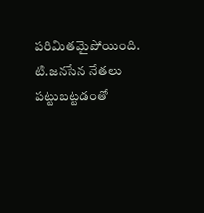పరిమితమైపోయింది. టి.జనసేన నేతలు పట్టుబట్టడంతో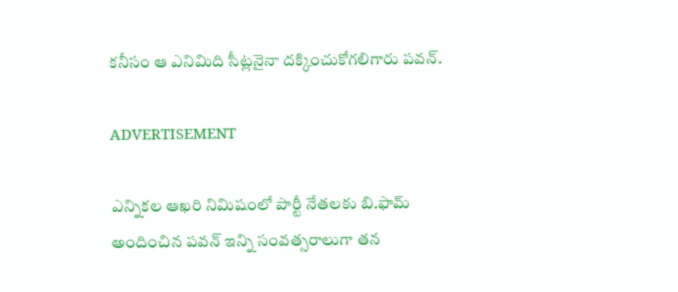కనీసం ఆ ఎనిమిది సీట్లనైనా దక్కించుకోగలిగారు పవన్.

ADVERTISEMENT

ఎన్నికల ఆఖరి నిమిషంలో పార్టీ నేతలకు బి.ఫామ్ అందించిన పవన్ ఇన్ని సంవత్సరాలుగా తన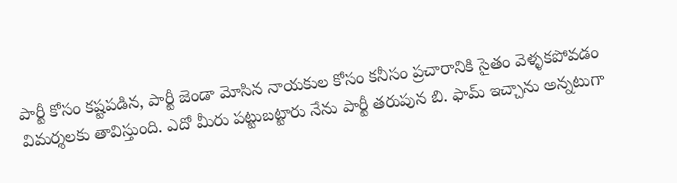పార్టీ కోసం కష్టపడిన, పార్టీ జెండా మోసిన నాయకుల కోసం కనీసం ప్రచారానికి సైతం వెళ్ళకపోవడం విమర్శలకు తావిస్తుంది. ఎదో మీరు పట్టుబట్టారు నేను పార్టీ తరుపున బి. ఫామ్ ఇచ్చాను అన్నటుగా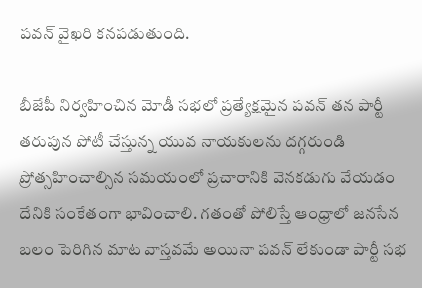పవన్ వైఖరి కనపడుతుంది.

బీజేపీ నిర్వహించిన మోడీ సభలో ప్రత్యేక్షమైన పవన్ తన పార్టీ తరుపున పోటీ చేస్తున్న యువ నాయకులను దగ్గరుండి ప్రోత్సహించాల్సిన సమయంలో ప్రచారానికి వెనకడుగు వేయడం దేనికి సంకేతంగా భావించాలి. గతంతో పోలిస్తే ఆంధ్రాలో జనసేన బలం పెరిగిన మాట వాస్తవమే అయినా పవన్ లేకుండా పార్టీ సభ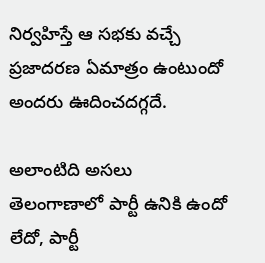నిర్వహిస్తే ఆ సభకు వచ్చే ప్రజాదరణ ఏమాత్రం ఉంటుందో అందరు ఊదించదగ్గదే.

అలాంటిది అసలు తెలంగాణాలో పార్టీ ఉనికి ఉందో లేదో, పార్టీ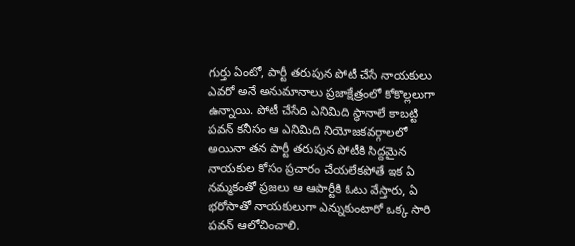గుర్తు ఏంటో, పార్టీ తరుపున పోటీ చేసే నాయకులు ఎవరో అనే అనుమానాలు ప్రజాక్షేత్రంలో కోకొల్లలుగా ఉన్నాయి. పోటీ చేసేది ఎనిమిది స్థానాలే కాబట్టి పవన్ కనీసం ఆ ఎనిమిది నియోజకవర్గాలలో అయినా తన పార్టీ తరుపున పోటీకి సిద్దమైన నాయకుల కోసం ప్రచారం చేయలేకపోతే ఇక ఏ నమ్మకంతో ప్రజలు ఆ ఆపార్టీకి ఓటు వేస్తారు, ఏ భరోసాతో నాయకులుగా ఎన్నుకుంటారో ఒక్క సారి పవన్ ఆలోచించాలి.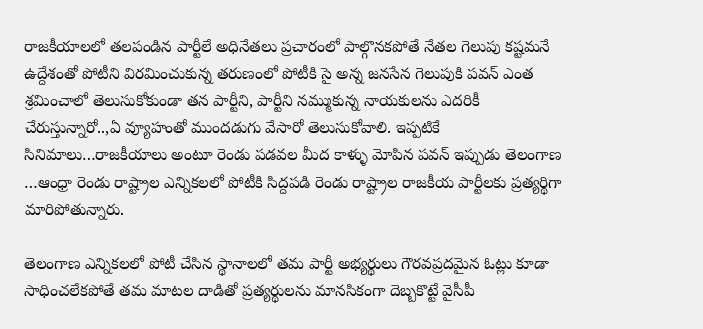రాజకీయాలలో తలపండిన పార్టీలే అధినేతలు ప్రచారంలో పాల్గొనకపోతే నేతల గెలుపు కష్టమనే ఉద్దేశంతో పోటీని విరమించుకున్న తరుణంలో పోటీకి సై అన్న జనసేన గెలుపుకి పవన్ ఎంత శ్రమించాలో తెలుసుకోకుండా తన పార్టీని, పార్టీని నమ్ముకున్న నాయకులను ఎదరికీ చేరుస్తున్నారో..,ఏ వ్యూహంతో ముందడుగు వేసారో తెలుసుకోవాలి. ఇప్పటికే సినిమాలు…రాజకీయాలు అంటూ రెండు పడవల మీద కాళ్ళు మోపిన పవన్ ఇప్పుడు తెలంగాణ …ఆంధ్రా రెండు రాష్ట్రాల ఎన్నికలలో పోటీకి సిద్దపడి రెండు రాష్ట్రాల రాజకీయ పార్టీలకు ప్రత్యర్థిగా మారిపోతున్నారు.

తెలంగాణ ఎన్నికలలో పోటీ చేసిన స్థానాలలో తమ పార్టీ అభ్యర్థులు గౌరవప్రదమైన ఓట్లు కూడా సాధించలేకపోతే తమ మాటల దాడితో ప్రత్యర్థులను మానసికంగా దెబ్బకొట్టే వైసీపీ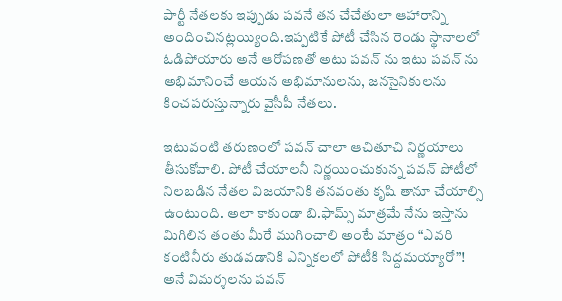పార్టీ నేతలకు ఇప్పుడు పవనే తన చేచేతులా ఆహారాన్ని అందించినట్లయ్యింది.ఇప్పటికే పోటీ చేసిన రెండు స్థానాలలో ఓడిపోయారు అనే ఆరోపణతో అటు పవన్ ను ఇటు పవన్ ను అభిమానించే ఆయన అభిమానులను, జనసైనికులను కించపరుస్తున్నారు వైసీపీ నేతలు.

ఇటువంటి తరుణంలో పవన్ చాలా ఆచితూచి నిర్ణయాలు తీసుకోవాలి. పోటీ చేయాలనీ నిర్ణయించుకున్న పవన్ పోటీలో నిలబడిన నేతల విజయానికి తనవంతు కృషి తానూ చేయాల్సి ఉంటుంది. అలా కాకుండా బి.ఫామ్స్ మాత్రమే నేను ఇస్తాను మిగిలిన తంతు మీరే ముగించాలి అంటే మాత్రం “ఎవరి కంటినీరు తుడవడానికి ఎన్నికలలో పోటీకి సిద్దమయ్యారో”! అనే విమర్శలను పవన్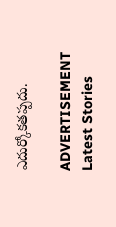ఎదుర్కోకతప్పదు.

ADVERTISEMENT
Latest Stories